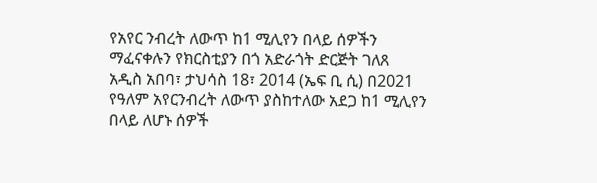የአየር ንብረት ለውጥ ከ1 ሚሊየን በላይ ሰዎችን ማፈናቀሉን የክርስቲያን በጎ አድራጎት ድርጅት ገለጸ
አዲስ አበባ፣ ታህሳስ 18፣ 2014 (ኤፍ ቢ ሲ) በ2021 የዓለም አየርንብረት ለውጥ ያስከተለው አደጋ ከ1 ሚሊየን በላይ ለሆኑ ሰዎች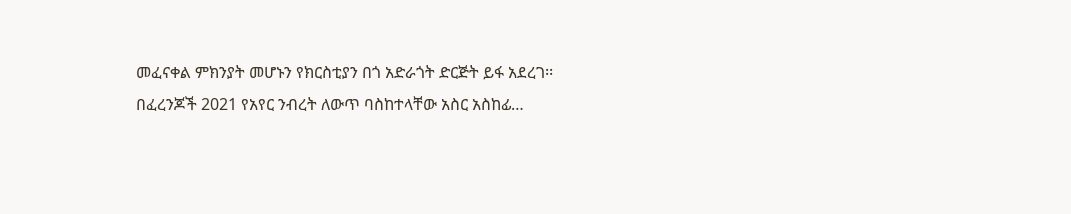መፈናቀል ምክንያት መሆኑን የክርስቲያን በጎ አድራጎት ድርጅት ይፋ አደረገ፡፡
በፈረንጆች 2021 የአየር ንብረት ለውጥ ባስከተላቸው አስር አስከፊ…